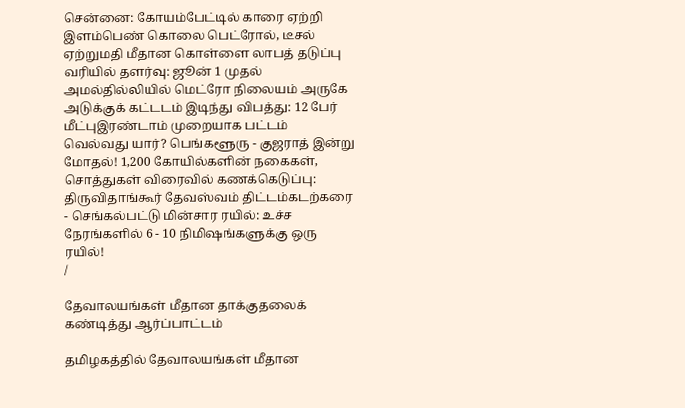சென்னை: கோயம்பேட்டில் காரை ஏற்றி இளம்பெண் கொலை பெட்ரோல், டீசல் ஏற்றுமதி மீதான கொள்ளை லாபத் தடுப்பு வரியில் தளர்வு: ஜூன் 1 முதல் அமல்தில்லியில் மெட்ரோ நிலையம் அருகே அடுக்குக் கட்டடம் இடிந்து விபத்து: 12 பேர் மீட்புஇரண்டாம் முறையாக பட்டம் வெல்வது யார்? பெங்களூரு - குஜராத் இன்று மோதல்! 1,200 கோயில்களின் நகைகள், சொத்துகள் விரைவில் கணக்கெடுப்பு: திருவிதாங்கூர் தேவஸ்வம் திட்டம்கடற்கரை - செங்கல்பட்டு மின்சார ரயில்: உச்ச நேரங்களில் 6 - 10 நிமிஷங்களுக்கு ஒரு ரயில்!
/

தேவாலயங்கள் மீதான தாக்குதலைக் கண்டித்து ஆர்ப்பாட்டம்

தமிழகத்தில் தேவாலயங்கள் மீதான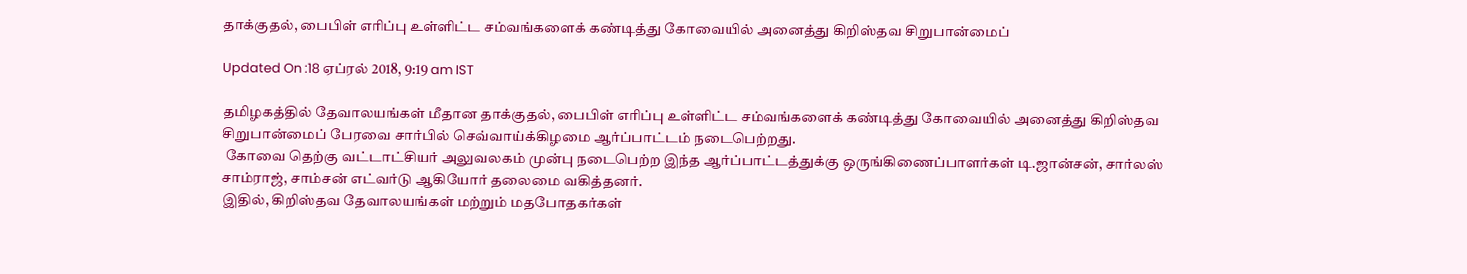தாக்குதல், பைபிள் எரிப்பு உள்ளிட்ட சம்வங்களைக் கண்டித்து கோவையில் அனைத்து கிறிஸ்தவ சிறுபான்மைப்

Updated On :18 ஏப்ரல் 2018, 9:19 am IST

தமிழகத்தில் தேவாலயங்கள் மீதான தாக்குதல், பைபிள் எரிப்பு உள்ளிட்ட சம்வங்களைக் கண்டித்து கோவையில் அனைத்து கிறிஸ்தவ சிறுபான்மைப் பேரவை சார்பில் செவ்வாய்க்கிழமை ஆர்ப்பாட்டம் நடைபெற்றது.
 கோவை தெற்கு வட்டாட்சியர் அலுவலகம் முன்பு நடைபெற்ற இந்த ஆர்ப்பாட்டத்துக்கு ஒருங்கிணைப்பாளர்கள் டி.ஜான்சன், சார்லஸ் சாம்ராஜ், சாம்சன் எட்வர்டு ஆகியோர் தலைமை வகித்தனர்.
இதில், கிறிஸ்தவ தேவாலயங்கள் மற்றும் மதபோதகர்கள்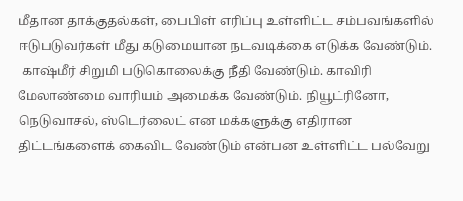மீதான தாக்குதல்கள், பைபிள் எரிப்பு உள்ளிட்ட சம்பவங்களில் ஈடுபடுவர்கள் மீது கடுமையான நடவடிக்கை எடுக்க வேண்டும்.
 காஷ்மீர் சிறுமி படுகொலைக்கு நீதி வேண்டும். காவிரி மேலாண்மை வாரியம் அமைக்க வேண்டும். நியூட்ரினோ, நெடுவாசல், ஸ்டெர்லைட் என மக்களுக்கு எதிரான திட்டங்களைக் கைவிட வேண்டும் என்பன உள்ளிட்ட பல்வேறு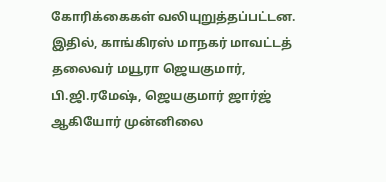கோரிக்கைகள் வலியுறுத்தப்பட்டன.
இதில், காங்கிரஸ் மாநகர் மாவட்டத் தலைவர் மயூரா ஜெயகுமார், பி.ஜி.ரமேஷ், ஜெயகுமார் ஜார்ஜ் ஆகியோர் முன்னிலை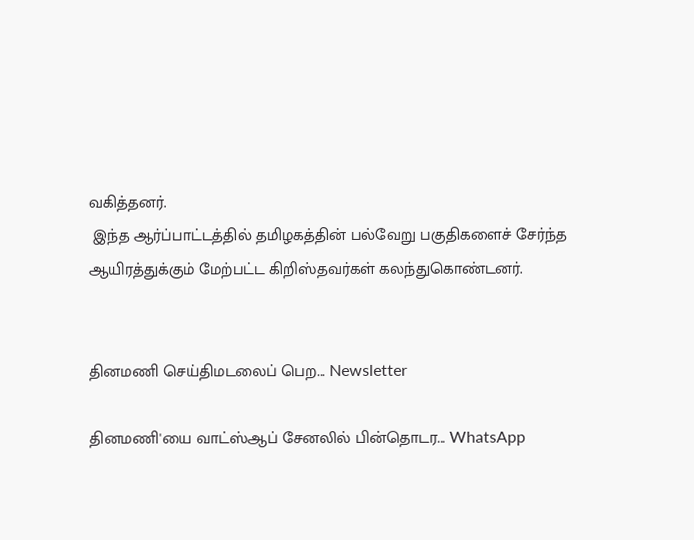வகித்தனர்.
 இந்த ஆர்ப்பாட்டத்தில் தமிழகத்தின் பல்வேறு பகுதிகளைச் சேர்ந்த ஆயிரத்துக்கும் மேற்பட்ட கிறிஸ்தவர்கள் கலந்துகொண்டனர்.


தினமணி செய்திமடலைப் பெற... Newsletter

தினமணி'யை வாட்ஸ்ஆப் சேனலில் பின்தொடர... WhatsApp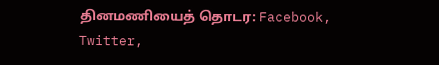தினமணியைத் தொடர: Facebook, Twitter,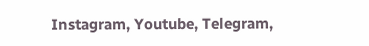Instagram, Youtube, Telegram,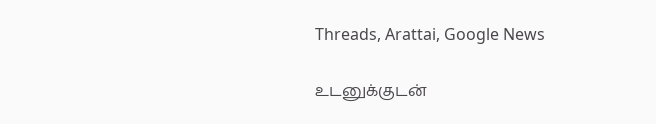Threads, Arattai, Google News

உடனுக்குடன்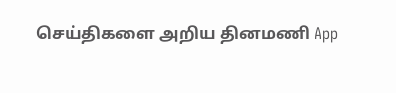செய்திகளை அறிய தினமணி App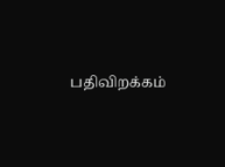பதிவிறக்கம்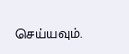செய்யவும்.